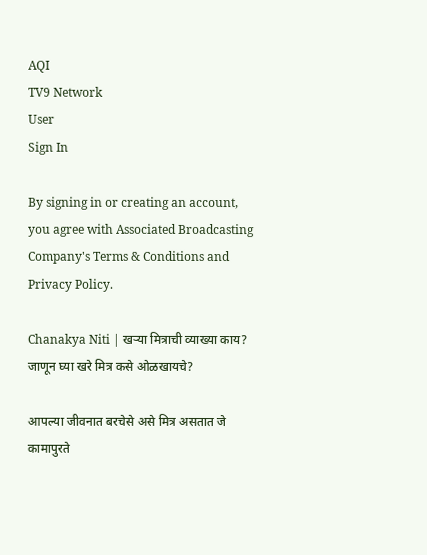AQI
TV9 Network
User
Sign In

By signing in or creating an account, you agree with Associated Broadcasting Company's Terms & Conditions and Privacy Policy.

Chanakya Niti | खऱ्या मित्राची व्याख्या काय? जाणून घ्या खरे मित्र कसे ओळखायचे?

आपल्या जीवनात बरचेसे असे मित्र असतात जे कामापुरते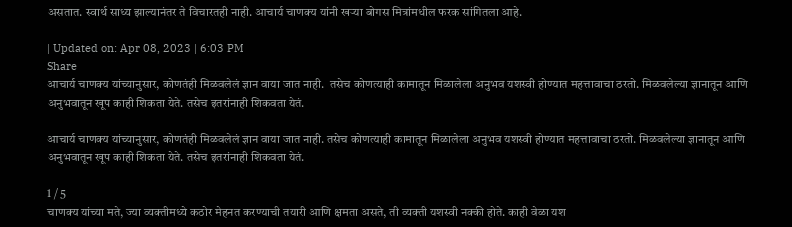असतात. स्वार्थ साध्य झाल्यानंतर ते विचारतही नाही. आचार्य चाणक्य यांनी खऱ्या बोगस मित्रांमधील फरक सांगितला आहे.

| Updated on: Apr 08, 2023 | 6:03 PM
Share
आचार्य चाणक्य यांच्यानुसार, कोणतंही मिळवलेलं ज्ञान वाया जात नाही.  तसेच कोणत्याही कामातून मिळालेला अनुभव यशस्वी होण्यात महत्तावाचा ठरतो. मिळवलेल्या ज्ञानातून आणि अनुभवातून खूप काही शिकता येते. तसेच इतरांनाही शिकवता येतं.

आचार्य चाणक्य यांच्यानुसार, कोणतंही मिळवलेलं ज्ञान वाया जात नाही. तसेच कोणत्याही कामातून मिळालेला अनुभव यशस्वी होण्यात महत्तावाचा ठरतो. मिळवलेल्या ज्ञानातून आणि अनुभवातून खूप काही शिकता येते. तसेच इतरांनाही शिकवता येतं.

1 / 5
चाणक्य यांच्या मते, ज्या व्यक्तीमध्ये कठोर मेहनत करण्याची तयारी आणि क्षमता असते, ती व्यक्ती यशस्वी नक्की होते. काही वेळा यश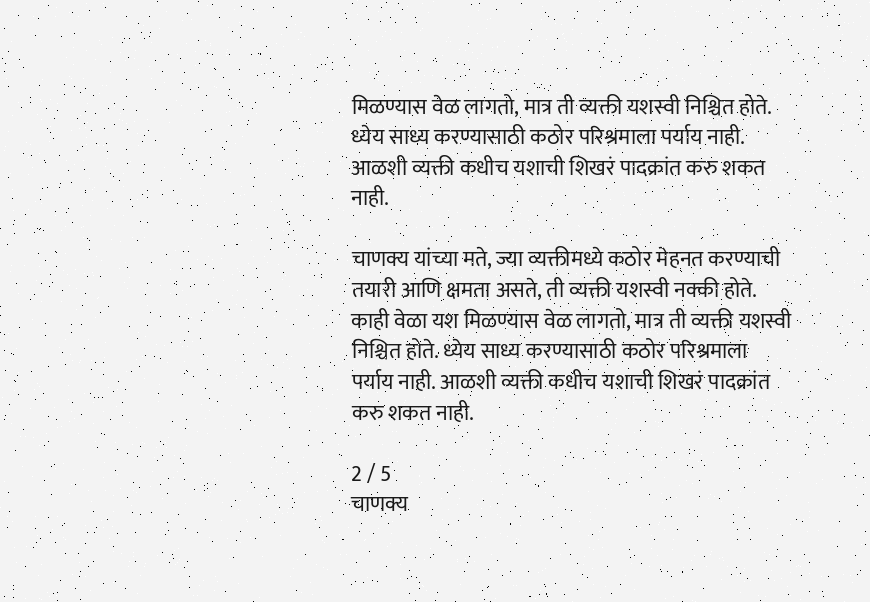मिळण्यास वेळ लागतो, मात्र ती व्यक्ती यशस्वी निश्चित होते. ध्येय साध्य करण्यासाठी कठोर परिश्रमाला पर्याय नाही.  आळशी व्यक्ती कधीच यशाची शिखरं पादक्रांत करु शकत नाही.

चाणक्य यांच्या मते, ज्या व्यक्तीमध्ये कठोर मेहनत करण्याची तयारी आणि क्षमता असते, ती व्यक्ती यशस्वी नक्की होते. काही वेळा यश मिळण्यास वेळ लागतो, मात्र ती व्यक्ती यशस्वी निश्चित होते. ध्येय साध्य करण्यासाठी कठोर परिश्रमाला पर्याय नाही. आळशी व्यक्ती कधीच यशाची शिखरं पादक्रांत करु शकत नाही.

2 / 5
चाणक्य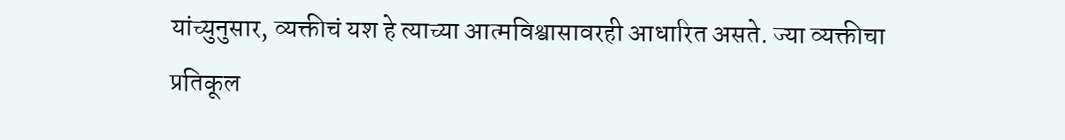यांच्युनुसार, व्यक्तीचं यश हे त्याच्या आत्मविश्वासावरही आधारित असते. ज्या व्यक्तीचा प्रतिकूल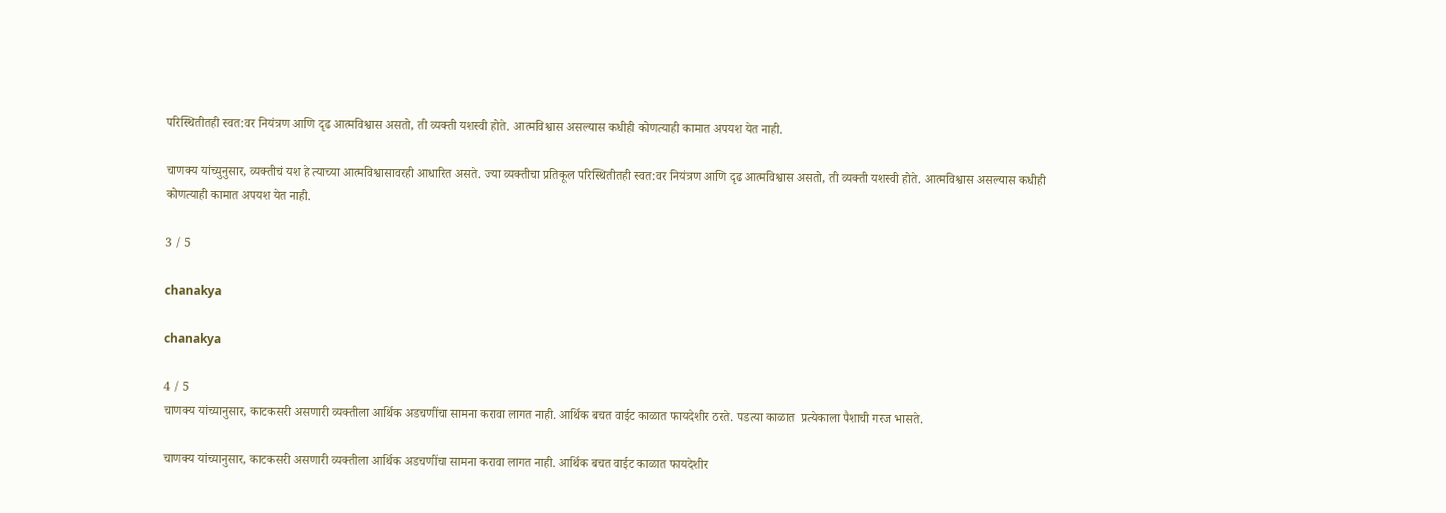परिस्थितीतही स्वत:वर नियंत्रण आणि दृढ आत्मविश्वास असतो, ती व्यक्ती यशस्वी होते. आत्मविश्वास असल्यास कधीही कोणत्याही कामात अपयश येत नाही.

चाणक्य यांच्युनुसार, व्यक्तीचं यश हे त्याच्या आत्मविश्वासावरही आधारित असते. ज्या व्यक्तीचा प्रतिकूल परिस्थितीतही स्वत:वर नियंत्रण आणि दृढ आत्मविश्वास असतो, ती व्यक्ती यशस्वी होते. आत्मविश्वास असल्यास कधीही कोणत्याही कामात अपयश येत नाही.

3 / 5

chanakya

chanakya

4 / 5
चाणक्य यांच्यानुसार, काटकसरी असणारी व्यक्तीला आर्थिक अडचणींचा सामना करावा लागत नाही. आर्थिक बचत वाईट काळात फायदेशीर ठरते. पडत्या काळात  प्रत्येकाला पैशाची गरज भासते.

चाणक्य यांच्यानुसार, काटकसरी असणारी व्यक्तीला आर्थिक अडचणींचा सामना करावा लागत नाही. आर्थिक बचत वाईट काळात फायदेशीर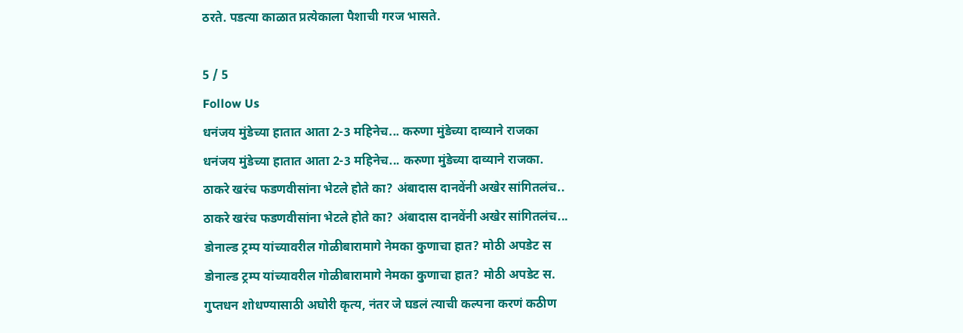ठरते. पडत्या काळात प्रत्येकाला पैशाची गरज भासते.

5 / 5
Follow Us
धनंजय मुंडेच्या हातात आता 2-3 महिनेच... करुणा मुंडेच्या दाव्याने राजका
धनंजय मुंडेच्या हातात आता 2-3 महिनेच... करुणा मुंडेच्या दाव्याने राजका.
ठाकरे खरंच फडणवीसांना भेटले होते का? अंबादास दानवेंनी अखेर सांगितलंच..
ठाकरे खरंच फडणवीसांना भेटले होते का? अंबादास दानवेंनी अखेर सांगितलंच...
डोनाल्ड ट्रम्प यांच्यावरील गोळीबारामागे नेमका कुणाचा हात? मोठी अपडेट स
डोनाल्ड ट्रम्प यांच्यावरील गोळीबारामागे नेमका कुणाचा हात? मोठी अपडेट स.
गुप्तधन शोधण्यासाठी अघोरी कृत्य, नंतर जे घडलं त्याची कल्पना करणं कठीण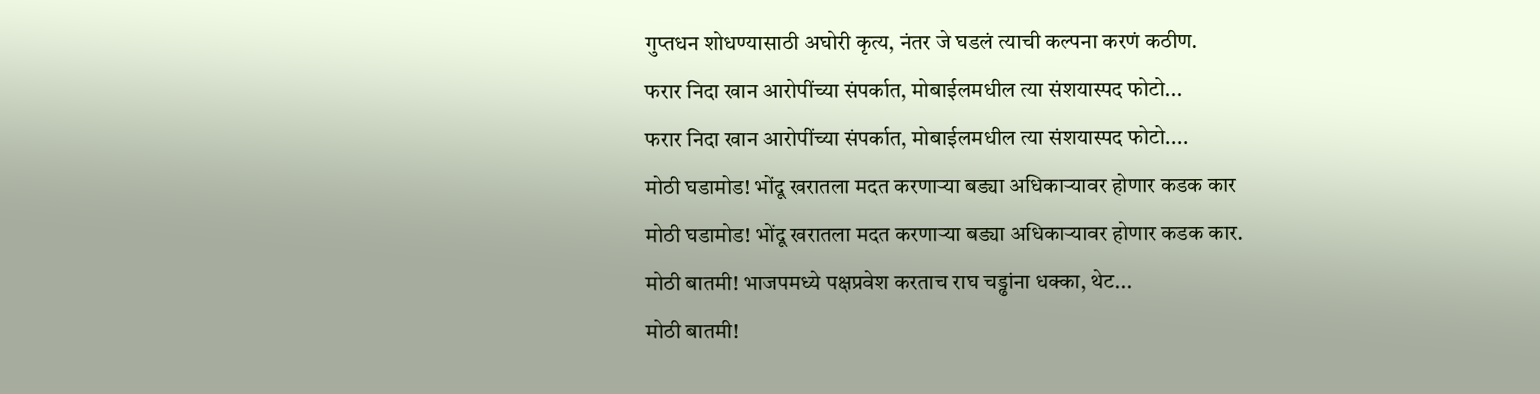गुप्तधन शोधण्यासाठी अघोरी कृत्य, नंतर जे घडलं त्याची कल्पना करणं कठीण.
फरार निदा खान आरोपींच्या संपर्कात, मोबाईलमधील त्या संशयास्पद फोटो...
फरार निदा खान आरोपींच्या संपर्कात, मोबाईलमधील त्या संशयास्पद फोटो....
मोठी घडामोड! भोंदू खरातला मदत करणाऱ्या बड्या अधिकाऱ्यावर होणार कडक कार
मोठी घडामोड! भोंदू खरातला मदत करणाऱ्या बड्या अधिकाऱ्यावर होणार कडक कार.
मोठी बातमी! भाजपमध्ये पक्षप्रवेश करताच राघ चड्ढांना धक्का, थेट...
मोठी बातमी!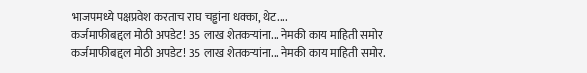भाजपमध्ये पक्षप्रवेश करताच राघ चड्ढांना धक्का, थेट....
कर्जमाफीबद्दल मोठी अपडेट! 35 लाख शेतकऱ्यांना... नेमकी काय माहिती समोर
कर्जमाफीबद्दल मोठी अपडेट! 35 लाख शेतकऱ्यांना... नेमकी काय माहिती समोर.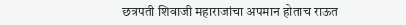छत्रपती शिवाजी महाराजांचा अपमान होताच राऊत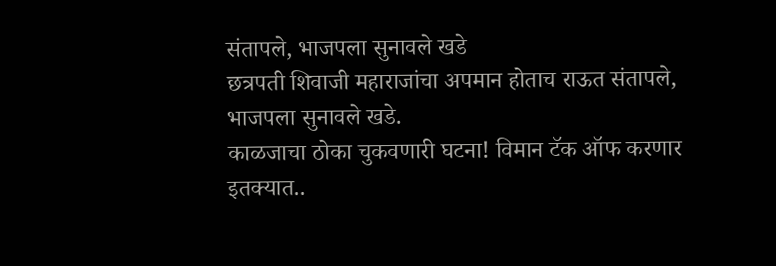संतापले, भाजपला सुनावले खडे
छत्रपती शिवाजी महाराजांचा अपमान होताच राऊत संतापले, भाजपला सुनावले खडे.
काळजाचा ठोका चुकवणारी घटना! विमान टॅक ऑफ करणार इतक्यात..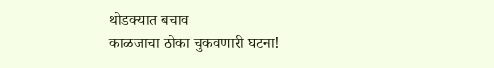थोडक्यात बचाव
काळजाचा ठोका चुकवणारी घटना!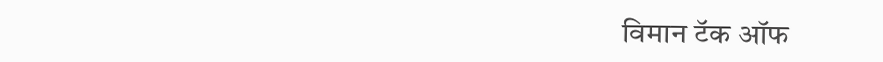विमान टॅक ऑफ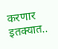करणार इतक्यात..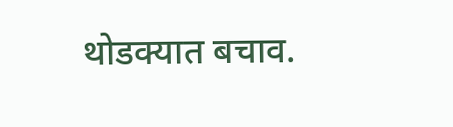थोडक्यात बचाव.